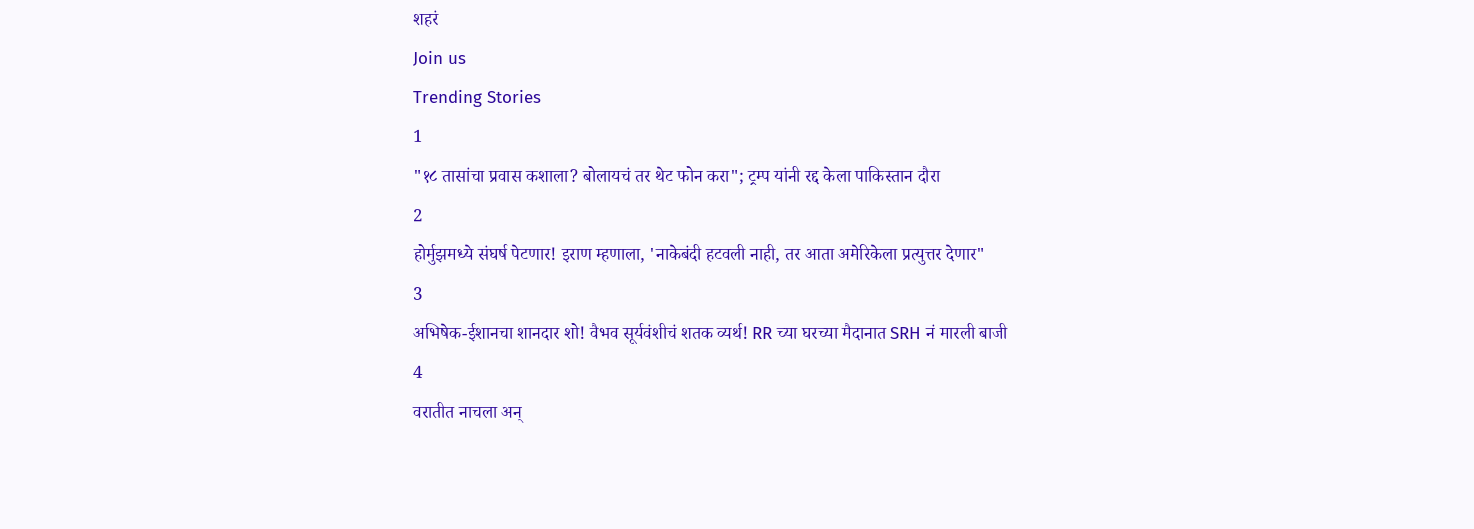शहरं
Join us
Trending Stories
1
"१८ तासांचा प्रवास कशाला? बोलायचं तर थेट फोन करा"; ट्रम्प यांनी रद्द केला पाकिस्तान दौरा
2
होर्मुझमध्ये संघर्ष पेटणार! इराण म्हणाला, 'नाकेबंदी हटवली नाही, तर आता अमेरिकेला प्रत्युत्तर देणार"
3
अभिषेक-ईशानचा शानदार शो! वैभव सूर्यवंशीचं शतक व्यर्थ! RR च्या घरच्या मैदानात SRH नं मारली बाजी
4
वरातीत नाचला अन्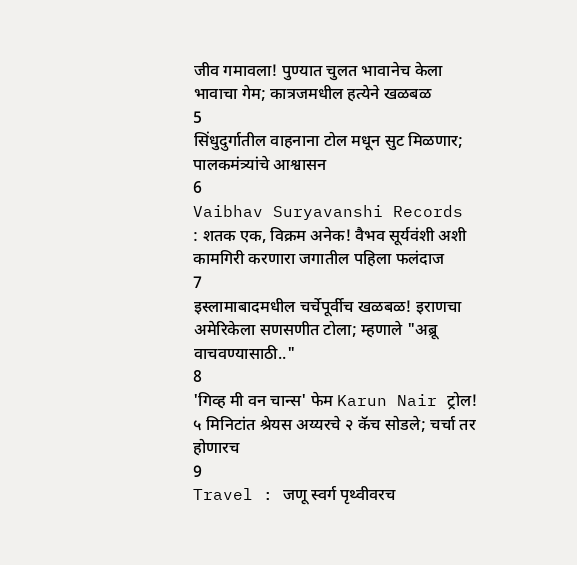जीव गमावला! पुण्यात चुलत भावानेच केला भावाचा गेम; कात्रजमधील हत्येने खळबळ
5
सिंधुदुर्गातील वाहनाना टोल मधून सुट मिळणार; पालकमंत्र्यांचे आश्वासन
6
Vaibhav Suryavanshi Records : शतक एक, विक्रम अनेक! वैभव सूर्यवंशी अशी कामगिरी करणारा जगातील पहिला फलंदाज
7
इस्लामाबादमधील चर्चेपूर्वीच खळबळ! इराणचा अमेरिकेला सणसणीत टोला; म्हणाले "अब्रू वाचवण्यासाठी.."
8
'गिव्ह मी वन चान्स' फेम Karun Nair ट्रोल! ५ मिनिटांत श्रेयस अय्यरचे २ कॅच सोडले; चर्चा तर होणारच
9
Travel : जणू स्वर्ग पृथ्वीवरच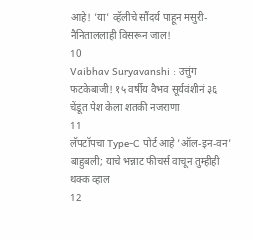आहे! 'या' व्हॅलीचे सौंदर्य पाहून मसुरी-नैनिताललाही विसरून जाल!
10
Vaibhav Suryavanshi : उत्तुंग फटकेबाजी! १५ वर्षीय वैभव सूर्यवंशीनं ३६ चेंडूत पेश केला शतकी नजराणा
11
लॅपटॉपचा Type-C पोर्ट आहे 'ऑल-इन-वन' बाहुबली; याचे भन्नाट फीचर्स वाचून तुम्हीही थक्क व्हाल
12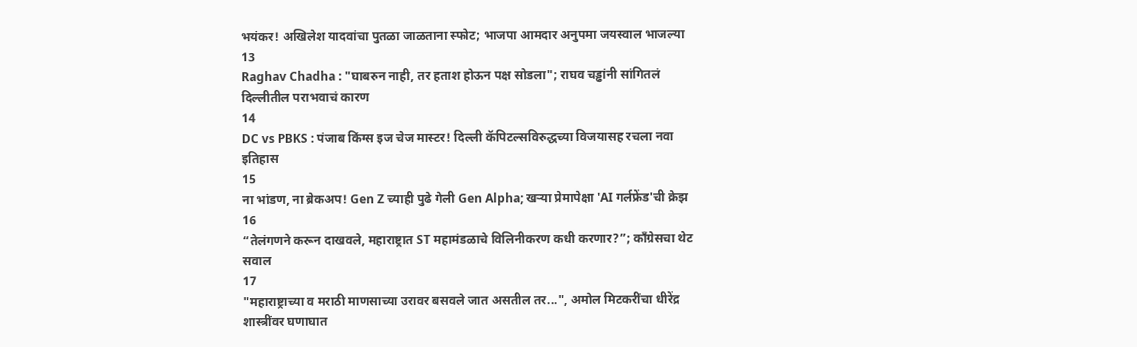भयंकर! अखिलेश यादवांचा पुतळा जाळताना स्फोट; भाजपा आमदार अनुपमा जयस्वाल भाजल्या
13
Raghav Chadha : "घाबरुन नाही, तर हताश होऊन पक्ष सोडला"; राघव चड्ढांनी सांगितलं दिल्लीतील पराभवाचं कारण
14
DC vs PBKS : पंजाब किंग्स इज चेज मास्टर! दिल्ली कॅपिटल्सविरुद्धच्या विजयासह रचला नवा इतिहास
15
ना भांडण, ना ब्रेकअप! Gen Z च्याही पुढे गेली Gen Alpha; खऱ्या प्रेमापेक्षा 'AI गर्लफ्रेंड'ची क्रेझ
16
“तेलंगणने करून दाखवले, महाराष्ट्रात ST महामंडळाचे विलिनीकरण कधी करणार?”; काँग्रेसचा थेट सवाल
17
"महाराष्ट्राच्या व मराठी माणसाच्या उरावर बसवले जात असतील तर...", अमोल मिटकरींचा धीरेंद्र शास्त्रींवर घणाघात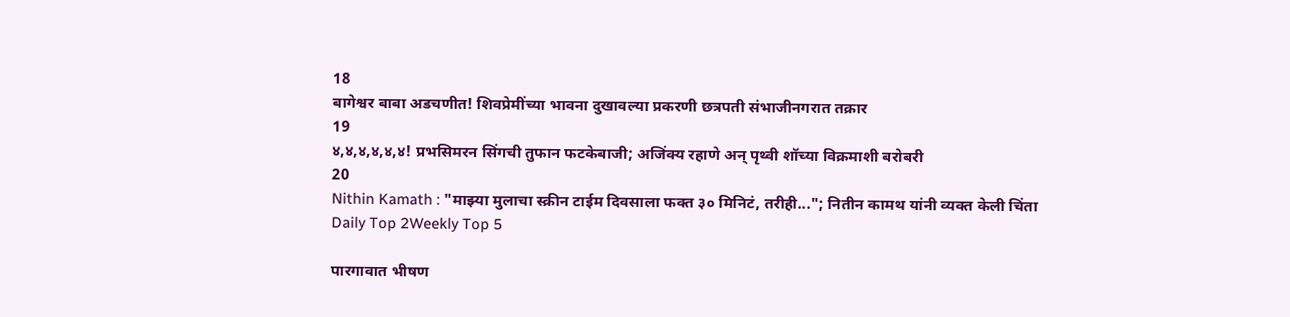18
बागेश्वर बाबा अडचणीत! शिवप्रेमींच्या भावना दुखावल्या प्रकरणी छत्रपती संभाजीनगरात तक्रार
19
४,४,४,४,४,४! प्रभसिमरन सिंगची तुफान फटकेबाजी; अजिंक्य रहाणे अन् पृथ्वी शॉच्या विक्रमाशी बरोबरी
20
Nithin Kamath : "माझ्या मुलाचा स्क्रीन टाईम दिवसाला फक्त ३० मिनिटं, तरीही..."; नितीन कामथ यांनी व्यक्त केली चिंता
Daily Top 2Weekly Top 5

पारगावात भीषण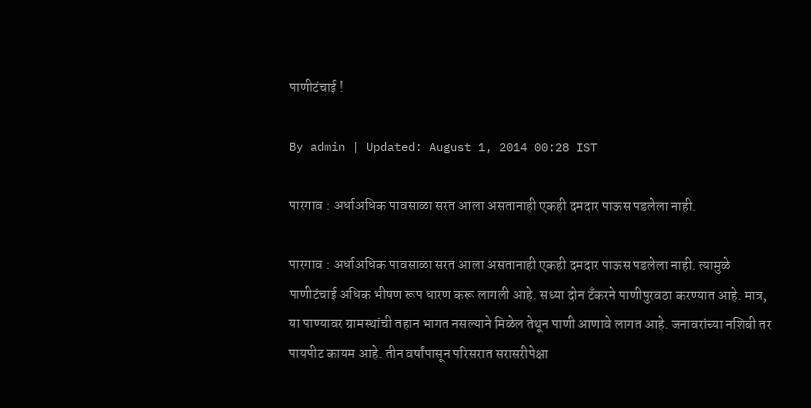पाणीटंचाई !

By admin | Updated: August 1, 2014 00:28 IST

पारगाव : अर्धाअधिक पावसाळा सरत आला असतानाही एकही दमदार पाऊस पडलेला नाही.

पारगाव : अर्धाअधिक पावसाळा सरत आला असतानाही एकही दमदार पाऊस पडलेला नाही. त्यामुळे पाणीटंचाई अधिक भीषण रूप धारण करू लागली आहे. सध्या दोन टँकरने पाणीपुरवठा करण्यात आहे. मात्र, या पाण्यावर ग्रामस्थांची तहान भागत नसल्याने मिळेल तेथून पाणी आणावे लागत आहे. जनावरांच्या नशिबी तर पायपीट कायम आहे. तीन वर्षांपासून परिसरात सरासरीपेक्षा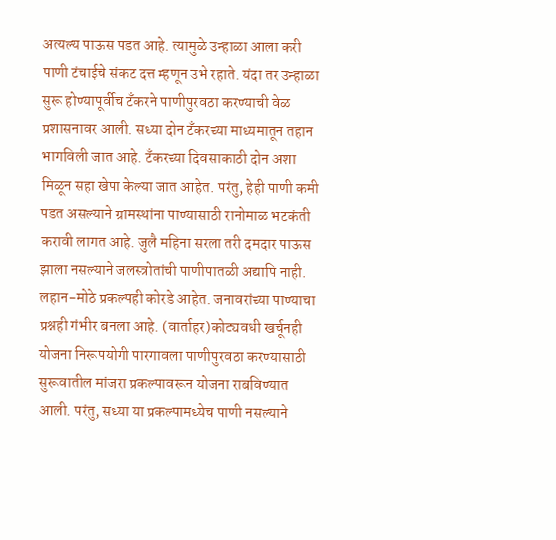अत्यल्य पाऊस पडत आहे. त्यामुळे उन्हाळा आला करी पाणी टंचाईचे संकट दत्त म्हणून उभे रहाते. यंदा तर उन्हाळा सुरू होण्यापूर्वीच टँकरने पाणीपुरवठा करण्याची वेळ प्रशासनावर आली. सध्या दोन टँकरच्या माध्यमातून तहान भागविली जात आहे. टँकरच्या दिवसाकाठी दोन अशा मिळून सहा खेपा केल्या जात आहेत. परंतु, हेही पाणी कमी पडत असल्याने ग्रामस्थांना पाण्यासाठी रानोमाळ भटकंती करावी लागत आहे. जुलै महिना सरला तरी दमदार पाऊस झाला नसल्याने जलस्त्रोतांची पाणीपातळी अद्यापि नाही. लहान-मोठे प्रकल्पही कोरडे आहेत. जनावरांच्या पाण्याचा प्रश्नही गंभीर बनला आहे. (वार्ताहर)कोट्यवधी खर्चूनही योजना निरूपयोगी पारगावला पाणीपुरवठा करण्यासाठी सुरूवातील मांजरा प्रकल्पावरून योजना राबविण्यात आली. परंतु, सध्या या प्रकल्पामध्येच पाणी नसल्याने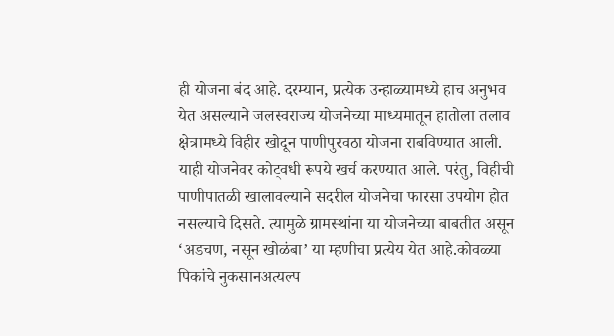ही योजना बंद आहे. दरम्यान, प्रत्येक उन्हाळ्यामध्ये हाच अनुभव येत असल्याने जलस्वराज्य योजनेच्या माध्यमातून हातोला तलाव क्षेत्रामध्ये विहीर खोदून पाणीपुरवठा योजना राबविण्यात आली. याही योजनेवर कोट्वधी रूपये खर्च करण्यात आले. परंतु, विहीची पाणीपातळी खालावल्याने सदरील योजनेचा फारसा उपयोग होत नसल्याचे दिसते. त्यामुळे ग्रामस्थांना या योजनेच्या बाबतीत असून ‘अडचण, नसून खोळंबा’ या म्हणीचा प्रत्येय येत आहे.कोवळ्या पिकांचे नुकसानअत्यल्प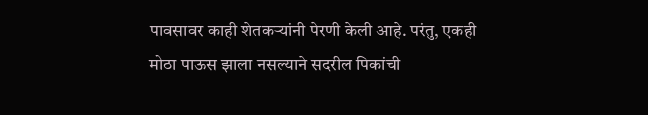पावसावर काही शेतकऱ्यांनी पेरणी केली आहे. परंतु, एकही मोठा पाऊस झाला नसल्याने सदरील पिकांची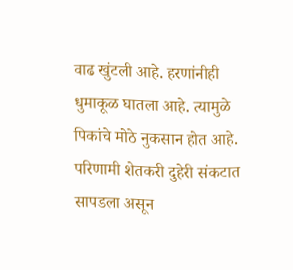वाढ खुंटली आहे. हरणांनीही धुमाकूळ घातला आहे. त्यामुळे पिकांचे मोठे नुकसान होत आहे. परिणामी शेतकरी दुहेरी संकटात सापडला असून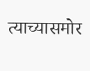त्याच्यासमोर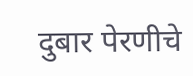दुबार पेरणीचे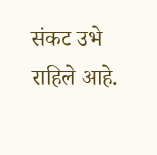संकट उभे राहिले आहे.